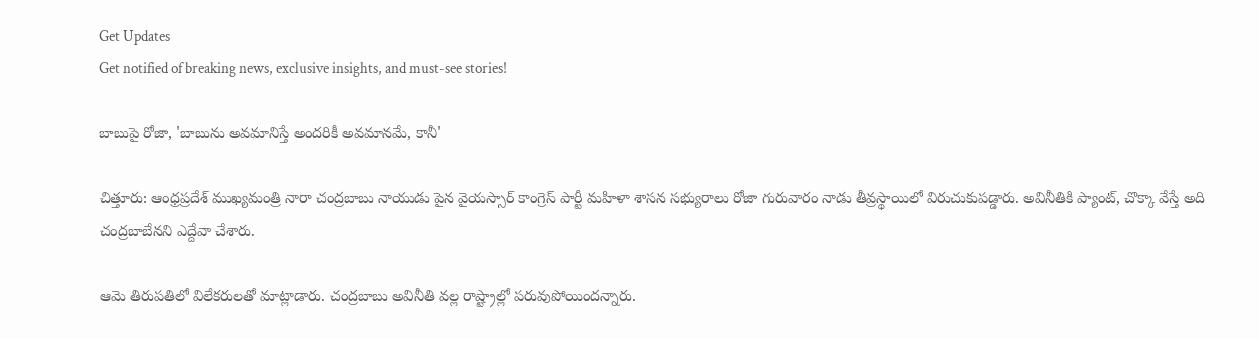Get Updates
Get notified of breaking news, exclusive insights, and must-see stories!

బాబుపై రోజా, 'బాబును అవమానిస్తే అందరికీ అవమానమే, కానీ'

చిత్తూరు: ఆంధ్రప్రదేశ్ ముఖ్యమంత్రి నారా చంద్రబాబు నాయుడు పైన వైయస్సార్ కాంగ్రెస్ పార్టీ మహిళా శాసన సభ్యురాలు రోజా గురువారం నాడు తీవ్రస్థాయిలో విరుచుకుపడ్డారు. అవినీతికి ప్యాంట్, చొక్కా వేస్తే అది చంద్రబాబేనని ఎద్దేవా చేశారు.

ఆమె తిరుపతిలో విలేకరులతో మాట్లాడారు. చంద్రబాబు అవినీతి వల్ల రాష్ట్రాల్లో పరువుపోయిందన్నారు.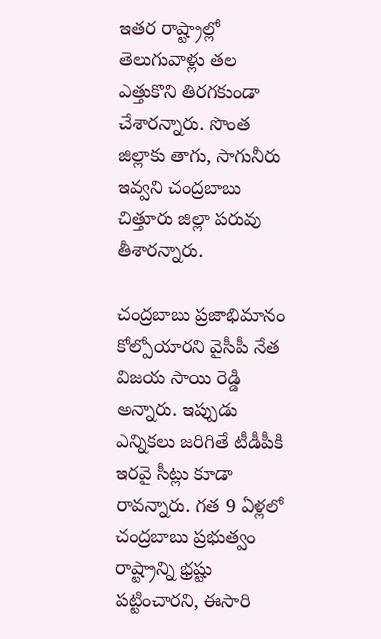ఇతర రాష్ట్రాల్లో తెలుగువాళ్లు తల ఎత్తుకొని తిరగకుండా చేశారన్నారు. సొంత జిల్లాకు తాగు, సాగునీరు ఇవ్వని చంద్రబాబు చిత్తూరు జిల్లా పరువు తీశారన్నారు.

చంద్రబాబు ప్రజాభిమానం కోల్పోయారని వైసీపీ నేత విజయ సాయి రెడ్డి అన్నారు. ఇప్పుడు ఎన్నికలు జరిగితే టీడీపీకి ఇరవై సీట్లు కూడా రావన్నారు. గత 9 ఏళ్లలో చంద్రబాబు ప్రభుత్వం రాష్ట్రాన్ని భ్రష్టు పట్టించారని, ఈసారి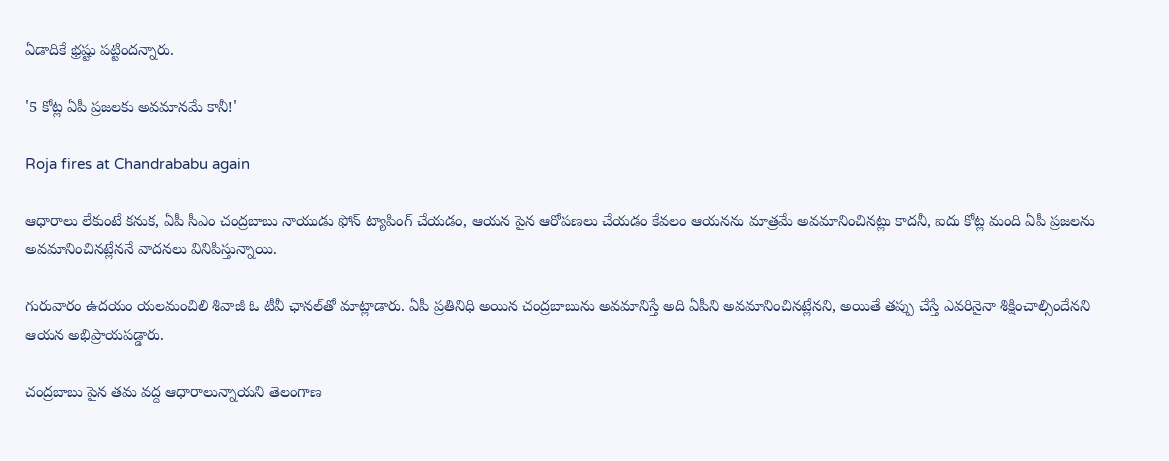ఏడాదికే భ్రష్టు పట్టిందన్నారు.

'5 కోట్ల ఏపీ ప్రజలకు అవమానమే కానీ!'

Roja fires at Chandrababu again

ఆధారాలు లేకుంటే కనుక, ఏపీ సీఎం చంద్రబాబు నాయుడు ఫోన్ ట్యాపింగ్ చేయడం, ఆయన పైన ఆరోపణలు చేయడం కేవలం ఆయనను మాత్రమే అవమానించినట్లు కాదనీ, ఐదు కోట్ల మంది ఏపీ ప్రజలను అవమానించినట్లేననే వాదనలు వినిపిస్తున్నాయి.

గురువారం ఉదయం యలమంచిలి శివాజీ ఓ టీవీ ఛానల్‌తో మాట్లాడారు. ఏపీ ప్రతినిధి అయిన చంద్రబాబును అవమానిస్తే అది ఏపీని అవమానించినట్లేనని, అయితే తప్పు చేస్తే ఎవరినైనా శిక్షించాల్సిందేనని ఆయన అభిప్రాయపడ్డారు.

చంద్రబాబు పైన తమ వద్ద ఆధారాలున్నాయని తెలంగాణ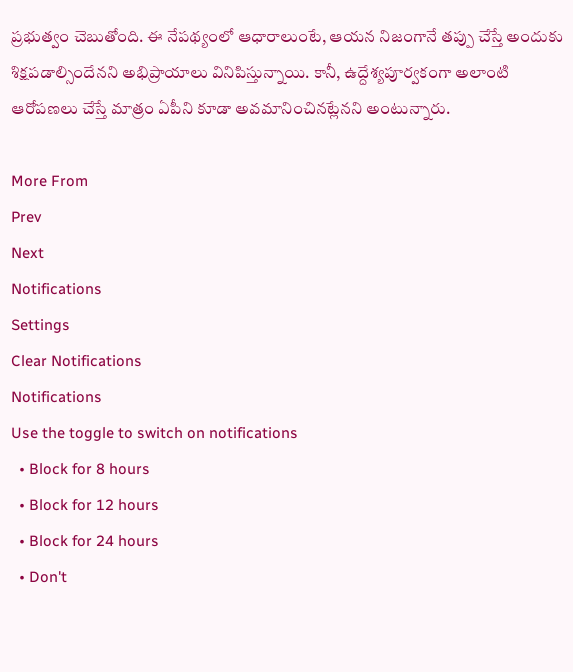ప్రభుత్వం చెబుతోంది. ఈ నేపథ్యంలో ఆధారాలుంటే, ఆయన నిజంగానే తప్పు చేస్తే అందుకు శిక్షపడాల్సిందేనని అభిప్రాయాలు వినిపిస్తున్నాయి. కానీ, ఉద్దేశ్యపూర్వకంగా అలాంటి ఆరోపణలు చేస్తే మాత్రం ఏపీని కూడా అవమానించినట్లేనని అంటున్నారు.

More From
Prev
Next
Notifications
Settings
Clear Notifications
Notifications
Use the toggle to switch on notifications
  • Block for 8 hours
  • Block for 12 hours
  • Block for 24 hours
  • Don't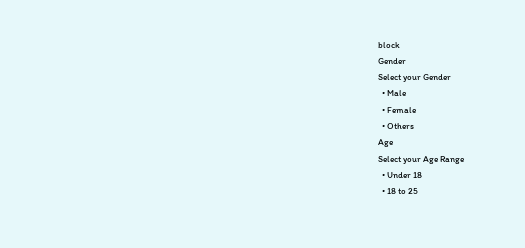block
Gender
Select your Gender
  • Male
  • Female
  • Others
Age
Select your Age Range
  • Under 18
  • 18 to 25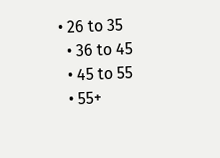• 26 to 35
  • 36 to 45
  • 45 to 55
  • 55+